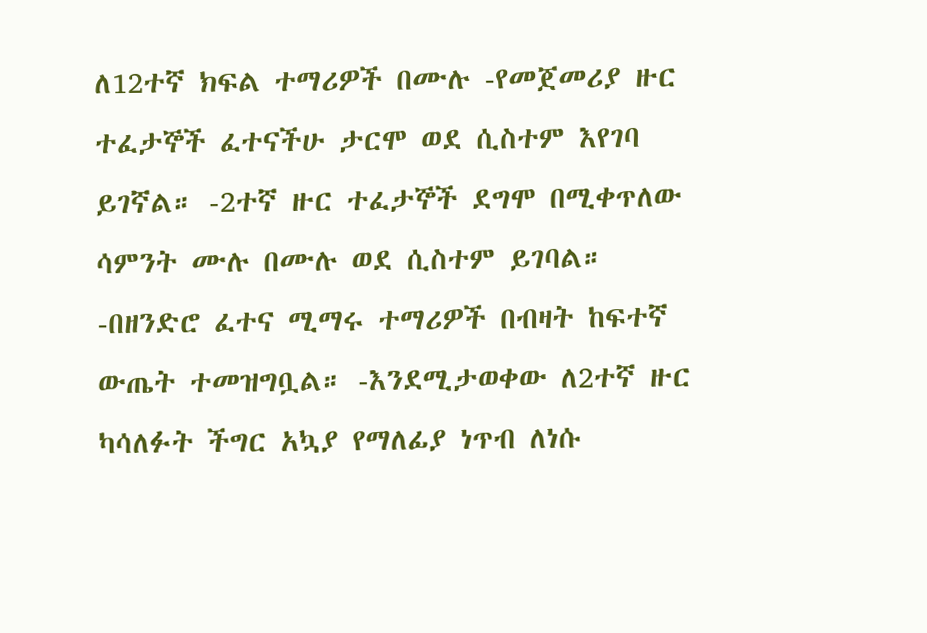ለ12ተኛ ክፍል ተማሪዎች በሙሉ -የመጀመሪያ ዙር ተፈታኞች ፈተናችሁ ታርሞ ወደ ሲስተም እየገባ ይገኛል። -2ተኛ ዙር ተፈታኞች ደግሞ በሚቀጥለው ሳምንት ሙሉ በሙሉ ወደ ሲስተም ይገባል። -በዘንድሮ ፈተና ሚማሩ ተማሪዎች በብዛት ከፍተኛ ውጤት ተመዝግቧል። -እንደሚታወቀው ለ2ተኛ ዙር ካሳለፉት ችግር አኳያ የማለፊያ ነጥብ ለነሱ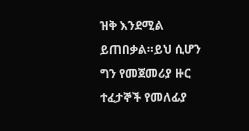ዝቅ እንደሚል ይጠበቃል።ይህ ሲሆን ግን የመጀመሪያ ዙር ተፈታኞች የመለፊያ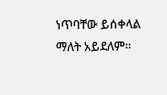ነጥባቸው ይሰቀላል ማለት አይደለም።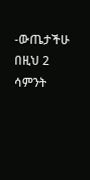-ውጤታችሁ በዚህ 2 ሳምንት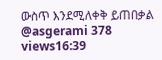ውስጥ እንደሚለቀቅ ይጠበቃል @asgerami 378 views16:39